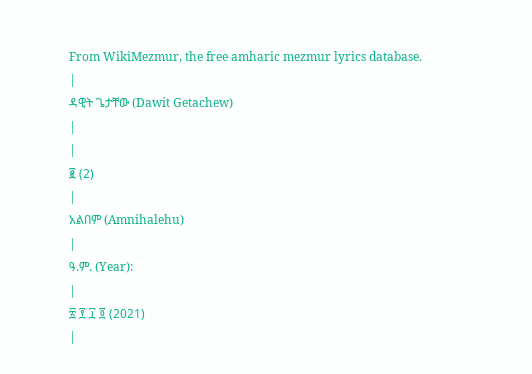From WikiMezmur, the free amharic mezmur lyrics database.
|
ዳዊት ጌታቸው (Dawit Getachew)
|
|
፪ (2)
|
አልበም (Amnihalehu)
|
ዓ.ም. (Year):
|
፳ ፻ ፲ ፬ (2021)
|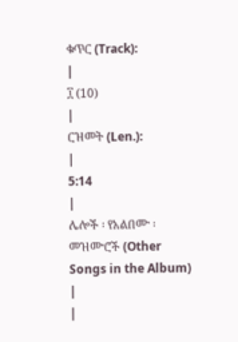ቁጥር (Track):
|
፲ (10)
|
ርዝመት (Len.):
|
5:14
|
ሌሎች ፡ የአልበሙ ፡ መዝሙሮች (Other Songs in the Album)
|
|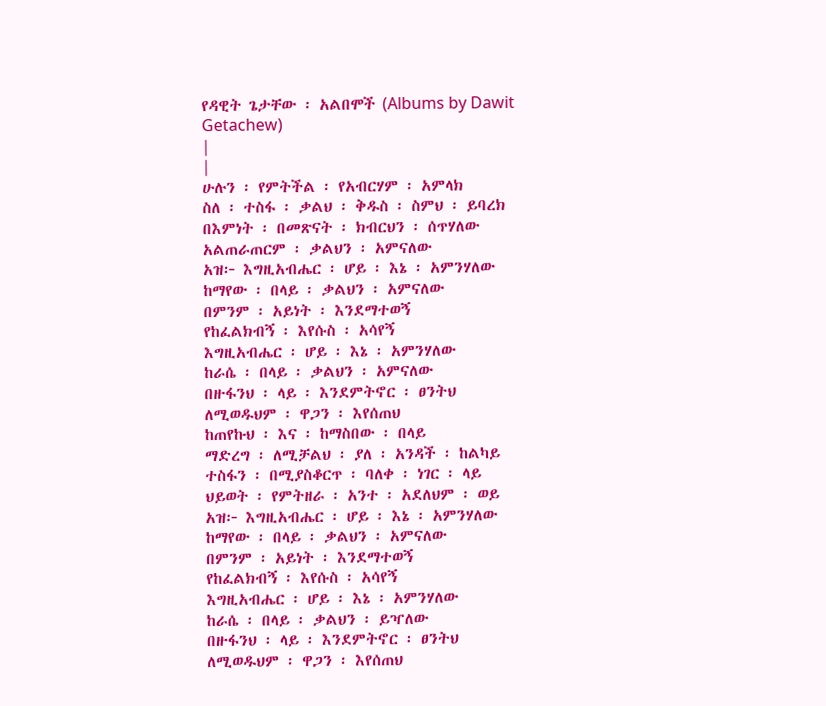የዳዊት ጌታቸው ፡ አልበሞች (Albums by Dawit Getachew)
|
|
ሁሉን ፡ የምትችል ፡ የአብርሃም ፡ አምላክ
ስለ ፡ ተስፋ ፡ ቃልህ ፡ ቅዱስ ፡ ስምህ ፡ ይባረክ
በእምነት ፡ በመጽናት ፡ ክብርህን ፡ ሰጥሃለው
አልጠራጠርም ፡ ቃልህን ፡ አምናለው
አዝ፦ እግዚአብሔር ፡ ሆይ ፡ እኔ ፡ አምንሃለው
ከማየው ፡ በላይ ፡ ቃልህን ፡ አምናለው
በምንም ፡ አይነት ፡ እንደማተወኝ
የከፈልክብኝ ፡ እየሱስ ፡ አሳየኝ
እግዚአብሔር ፡ ሆይ ፡ እኔ ፡ አምንሃለው
ከራሴ ፡ በላይ ፡ ቃልህን ፡ አምናለው
በዙፋንህ ፡ ላይ ፡ እንደምትኖር ፡ ፀንትህ
ለሚወዱህም ፡ ዋጋን ፡ እየሰጠህ
ከጠየኩህ ፡ እና ፡ ከማስበው ፡ በላይ
ማድረግ ፡ ለሚቻልህ ፡ ያለ ፡ አንዳች ፡ ከልካይ
ተስፋን ፡ በሚያስቆርጥ ፡ ባለቀ ፡ ነገር ፡ ላይ
ህይወት ፡ የምትዘራ ፡ አንተ ፡ አደለህም ፡ ወይ
አዝ፦ እግዚአብሔር ፡ ሆይ ፡ እኔ ፡ አምንሃለው
ከማየው ፡ በላይ ፡ ቃልህን ፡ አምናለው
በምንም ፡ አይነት ፡ እንደማተወኝ
የከፈልክብኝ ፡ እየሱስ ፡ አሳየኝ
እግዚአብሔር ፡ ሆይ ፡ እኔ ፡ አምንሃለው
ከራሴ ፡ በላይ ፡ ቃልህን ፡ ይዣለው
በዙፋንህ ፡ ላይ ፡ እንደምትኖር ፡ ፀንትህ
ለሚወዱህም ፡ ዋጋን ፡ እየሰጠህ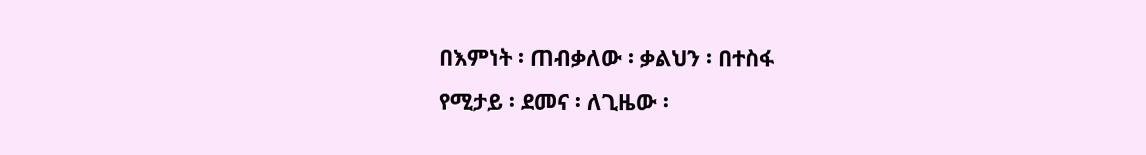በእምነት ፡ ጠብቃለው ፡ ቃልህን ፡ በተስፋ
የሚታይ ፡ ደመና ፡ ለጊዜው ፡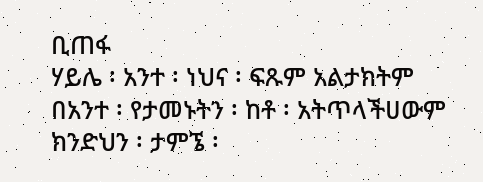ቢጠፋ
ሃይሌ ፡ አንተ ፡ ነህና ፡ ፍጹም አልታክትም
በአንተ ፡ የታመኑትን ፡ ከቶ ፡ አትጥላችሀውም
ክንድህን ፡ ታምኜ ፡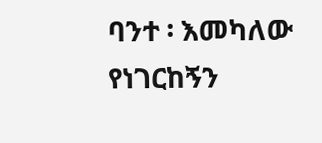ባንተ ፡ እመካለው
የነገርከኝን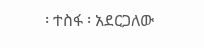፡ ተስፋ ፡ አደርጋለው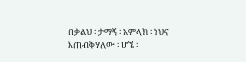በቃልህ ፡ ታማኝ ፡ አምላክ ፡ ነህና
እጠብቅሃለው ፡ ሆኜ ፡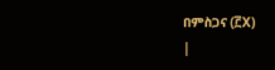በምስጋና (፫X)
|